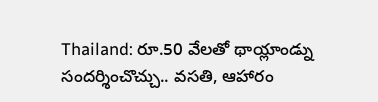Thailand: రూ.50 వేలతో థాయ్లాండ్ను సందర్శించొచ్చు.. వసతి, ఆహారం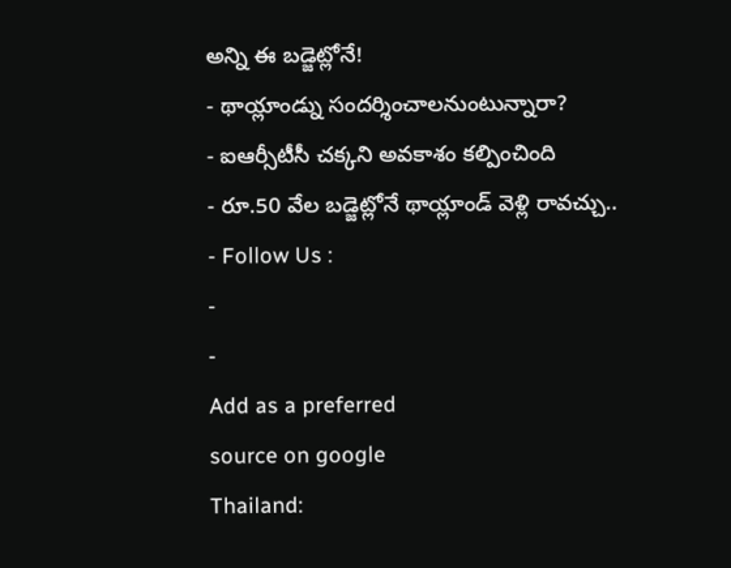అన్ని ఈ బడ్జెట్లోనే!
- థాయ్లాండ్ను సందర్శించాలనుంటున్నారా?
- ఐఆర్సీటీసీ చక్కని అవకాశం కల్పించింది
- రూ.50 వేల బడ్జెట్లోనే థాయ్లాండ్ వెళ్లి రావచ్చు..
- Follow Us :
-
-
Add as a preferred
source on google
Thailand: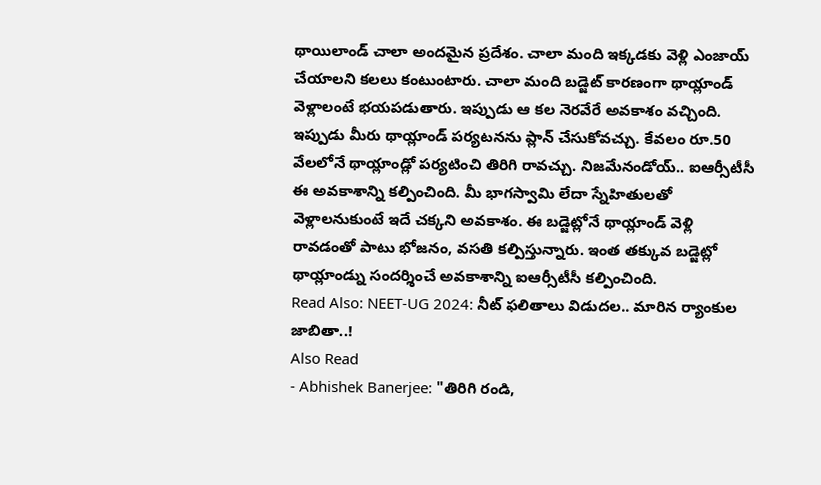థాయిలాండ్ చాలా అందమైన ప్రదేశం. చాలా మంది ఇక్కడకు వెళ్లి ఎంజాయ్ చేయాలని కలలు కంటుంటారు. చాలా మంది బడ్జెట్ కారణంగా థాయ్లాండ్ వెళ్లాలంటే భయపడుతారు. ఇప్పుడు ఆ కల నెరవేరే అవకాశం వచ్చింది. ఇప్పుడు మీరు థాయ్లాండ్ పర్యటనను ప్లాన్ చేసుకోవచ్చు. కేవలం రూ.50 వేలలోనే థాయ్లాండ్లో పర్యటించి తిరిగి రావచ్చు. నిజమేనండోయ్.. ఐఆర్సీటీసీ ఈ అవకాశాన్ని కల్పించింది. మీ భాగస్వామి లేదా స్నేహితులతో వెళ్లాలనుకుంటే ఇదే చక్కని అవకాశం. ఈ బడ్జెట్లోనే థాయ్లాండ్ వెళ్లి రావడంతో పాటు భోజనం, వసతి కల్పిస్తున్నారు. ఇంత తక్కువ బడ్జెట్లో థాయ్లాండ్ను సందర్శించే అవకాశాన్ని ఐఆర్సీటీసీ కల్పించింది.
Read Also: NEET-UG 2024: నీట్ ఫలితాలు విడుదల.. మారిన ర్యాంకుల జాబితా..!
Also Read
- Abhishek Banerjee: "తిరిగి రండి,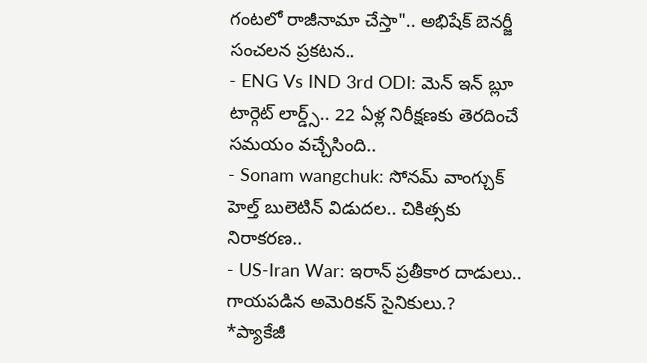గంటలో రాజీనామా చేస్తా".. అభిషేక్ బెనర్జీ సంచలన ప్రకటన..
- ENG Vs IND 3rd ODI: మెన్ ఇన్ బ్లూ టార్గెట్ లార్డ్స్.. 22 ఏళ్ల నిరీక్షణకు తెరదించే సమయం వచ్చేసింది..
- Sonam wangchuk: సోనమ్ వాంగ్చుక్ హెల్త్ బులెటిన్ విడుదల.. చికిత్సకు నిరాకరణ..
- US-Iran War: ఇరాన్ ప్రతీకార దాడులు.. గాయపడిన అమెరికన్ సైనికులు.?
*ప్యాకేజీ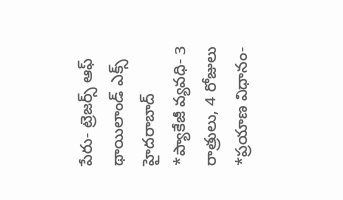పేరు- ట్రెజర్స్ ఆఫ్ థాయిలాండ్ ఎక్స్ హైదరాబాద్
*ప్యాకేజీ వ్యవధి- 3 రాత్రులు, 4 రోజులు
*ప్రయాణ విధానం-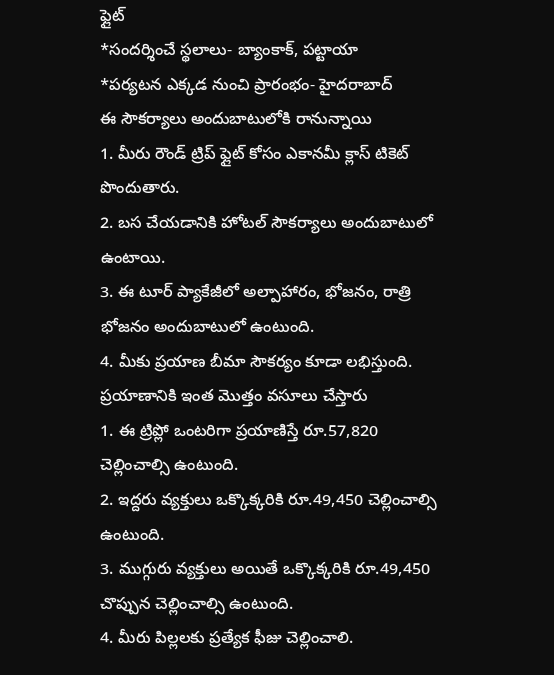ఫ్లైట్
*సందర్శించే స్థలాలు- బ్యాంకాక్, పట్టాయా
*పర్యటన ఎక్కడ నుంచి ప్రారంభం- హైదరాబాద్
ఈ సౌకర్యాలు అందుబాటులోకి రానున్నాయి
1. మీరు రౌండ్ ట్రిప్ ఫ్లైట్ కోసం ఎకానమీ క్లాస్ టికెట్ పొందుతారు.
2. బస చేయడానికి హోటల్ సౌకర్యాలు అందుబాటులో ఉంటాయి.
3. ఈ టూర్ ప్యాకేజీలో అల్పాహారం, భోజనం, రాత్రి భోజనం అందుబాటులో ఉంటుంది.
4. మీకు ప్రయాణ బీమా సౌకర్యం కూడా లభిస్తుంది.
ప్రయాణానికి ఇంత మొత్తం వసూలు చేస్తారు
1. ఈ ట్రిప్లో ఒంటరిగా ప్రయాణిస్తే రూ.57,820 చెల్లించాల్సి ఉంటుంది.
2. ఇద్దరు వ్యక్తులు ఒక్కొక్కరికి రూ.49,450 చెల్లించాల్సి ఉంటుంది.
3. ముగ్గురు వ్యక్తులు అయితే ఒక్కొక్కరికి రూ.49,450 చొప్పున చెల్లించాల్సి ఉంటుంది.
4. మీరు పిల్లలకు ప్రత్యేక ఫీజు చెల్లించాలి.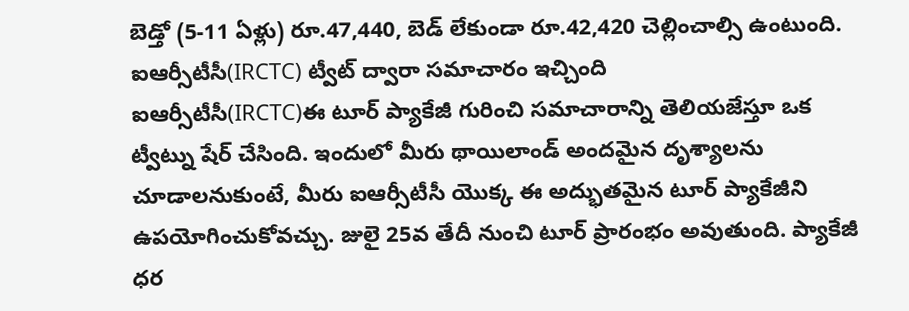బెడ్తో (5-11 ఏళ్లు) రూ.47,440, బెడ్ లేకుండా రూ.42,420 చెల్లించాల్సి ఉంటుంది.
ఐఆర్సీటీసీ(IRCTC) ట్వీట్ ద్వారా సమాచారం ఇచ్చింది
ఐఆర్సీటీసీ(IRCTC)ఈ టూర్ ప్యాకేజీ గురించి సమాచారాన్ని తెలియజేస్తూ ఒక ట్వీట్ను షేర్ చేసింది. ఇందులో మీరు థాయిలాండ్ అందమైన దృశ్యాలను చూడాలనుకుంటే, మీరు ఐఆర్సీటీసీ యొక్క ఈ అద్భుతమైన టూర్ ప్యాకేజీని ఉపయోగించుకోవచ్చు. జులై 25వ తేదీ నుంచి టూర్ ప్రారంభం అవుతుంది. ప్యాకేజీ ధర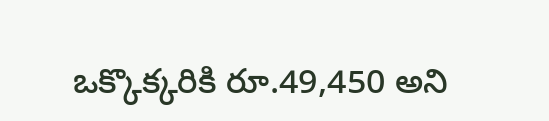ఒక్కొక్కరికి రూ.49,450 అని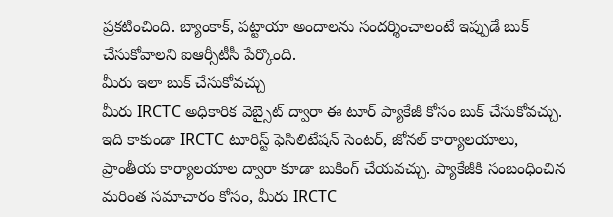ప్రకటించింది. బ్యాంకాక్, పట్టాయా అందాలను సందర్శించాలంటే ఇప్పుడే బుక్ చేసుకోవాలని ఐఆర్సీటీసీ పేర్కొంది.
మీరు ఇలా బుక్ చేసుకోవచ్చు
మీరు IRCTC అధికారిక వెబ్సైట్ ద్వారా ఈ టూర్ ప్యాకేజీ కోసం బుక్ చేసుకోవచ్చు. ఇది కాకుండా IRCTC టూరిస్ట్ ఫెసిలిటేషన్ సెంటర్, జోనల్ కార్యాలయాలు, ప్రాంతీయ కార్యాలయాల ద్వారా కూడా బుకింగ్ చేయవచ్చు. ప్యాకేజీకి సంబంధించిన మరింత సమాచారం కోసం, మీరు IRCTC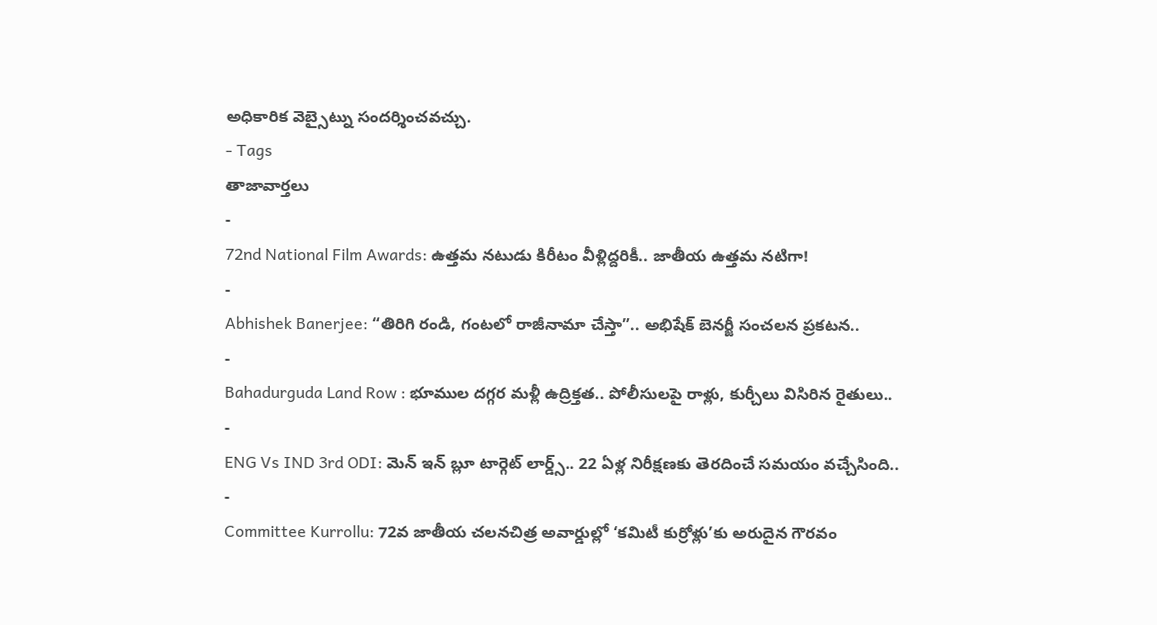అధికారిక వెబ్సైట్ను సందర్శించవచ్చు.
- Tags
తాజావార్తలు
-
72nd National Film Awards: ఉత్తమ నటుడు కిరీటం వీళ్లిద్దరికీ.. జాతీయ ఉత్తమ నటిగా!
-
Abhishek Banerjee: “తిరిగి రండి, గంటలో రాజీనామా చేస్తా”.. అభిషేక్ బెనర్జీ సంచలన ప్రకటన..
-
Bahadurguda Land Row : భూముల దగ్గర మళ్లీ ఉద్రిక్తత.. పోలీసులపై రాళ్లు, కుర్చీలు విసిరిన రైతులు..
-
ENG Vs IND 3rd ODI: మెన్ ఇన్ బ్లూ టార్గెట్ లార్డ్స్.. 22 ఏళ్ల నిరీక్షణకు తెరదించే సమయం వచ్చేసింది..
-
Committee Kurrollu: 72వ జాతీయ చలనచిత్ర అవార్డుల్లో ‘కమిటీ కుర్రోళ్లు’కు అరుదైన గౌరవం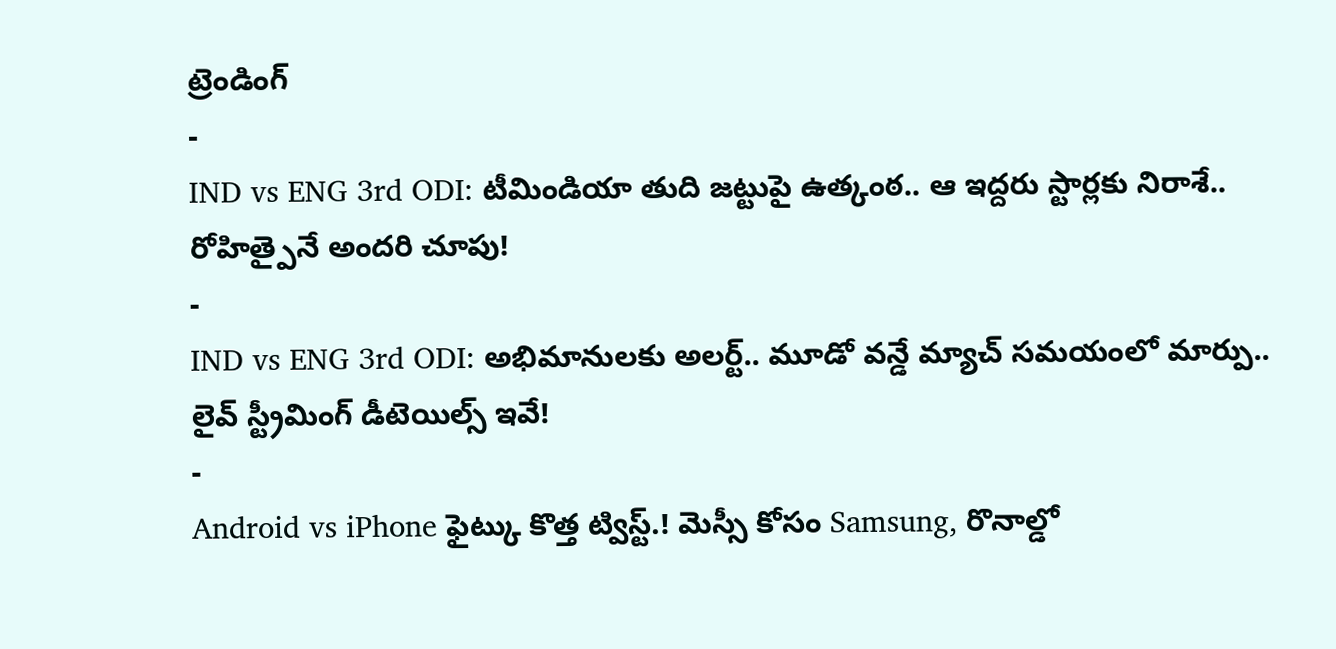ట్రెండింగ్
-
IND vs ENG 3rd ODI: టీమిండియా తుది జట్టుపై ఉత్కంఠ.. ఆ ఇద్దరు స్టార్లకు నిరాశే.. రోహిత్పైనే అందరి చూపు!
-
IND vs ENG 3rd ODI: అభిమానులకు అలర్ట్.. మూడో వన్డే మ్యాచ్ సమయంలో మార్పు.. లైవ్ స్ట్రీమింగ్ డీటెయిల్స్ ఇవే!
-
Android vs iPhone ఫైట్కు కొత్త ట్విస్ట్.! మెస్సీ కోసం Samsung, రొనాల్డో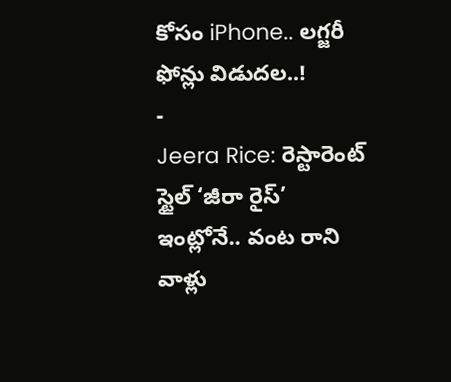కోసం iPhone.. లగ్జరీ ఫోన్లు విడుదల..!
-
Jeera Rice: రెస్టారెంట్ స్టైల్ ‘జీరా రైస్’ ఇంట్లోనే.. వంట రాని వాళ్లు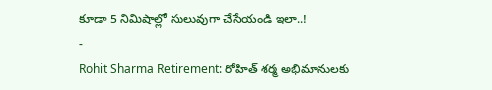కూడా 5 నిమిషాల్లో సులువుగా చేసేయండి ఇలా..!
-
Rohit Sharma Retirement: రోహిత్ శర్మ అభిమానులకు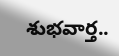శుభవార్త..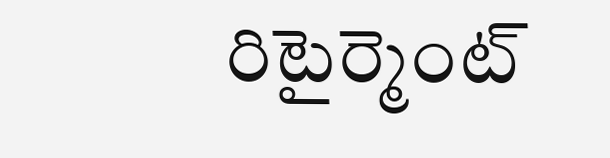రిటైర్మెంట్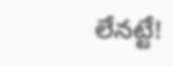లేనట్టే!